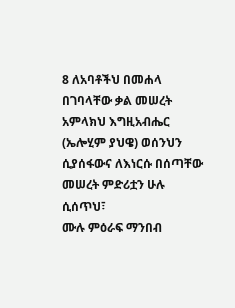8 ለአባቶችህ በመሐላ በገባላቸው ቃል መሠረት አምላክህ እግዚአብሔር (ኤሎሂም ያህዌ) ወሰንህን ሲያሰፋውና ለእነርሱ በሰጣቸው መሠረት ምድሪቷን ሁሉ ሲሰጥህ፣
ሙሉ ምዕራፍ ማንበብ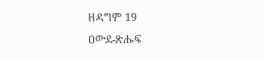ዘዳግም 19
ዐውደ-ጽሑፍ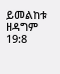ይመልከቱ ዘዳግም 19:8